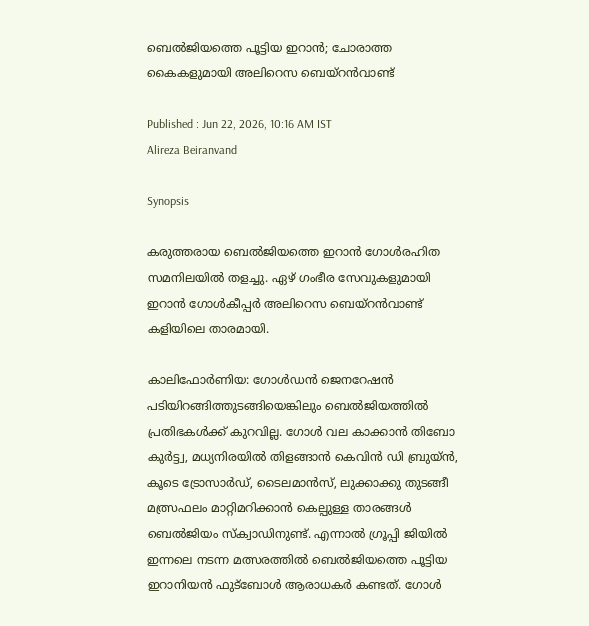ബെൽജിയത്തെ പൂട്ടിയ ഇറാൻ; ചോരാത്ത കൈകളുമായി അലിറെസ ബെയ്റൻവാണ്ട്

Published : Jun 22, 2026, 10:16 AM IST
Alireza Beiranvand

Synopsis

കരുത്തരായ ബെൽജിയത്തെ ഇറാൻ ഗോൾരഹിത സമനിലയിൽ തളച്ചു. ഏഴ് ഗംഭീര സേവുകളുമായി ഇറാൻ ഗോൾകീപ്പർ അലിറെസ ബെയ്റൻവാണ്ട് കളിയിലെ താരമായി.

കാലിഫോർണിയ: ഗോൾഡൻ ജെനറേഷൻ പടിയിറങ്ങിത്തുടങ്ങിയെങ്കിലും ബെൽജിയത്തിൽ പ്രതിഭകൾക്ക് കുറവില്ല. ഗോൾ വല കാക്കാൻ തിബോ കുർട്ട്വ, മധ്യനിരയിൽ തിളങ്ങാൻ കെവിൻ ഡി ബ്രുയ്ൻ, കൂടെ ട്രോസാർഡ്, ടൈലമാൻസ്, ലുക്കാക്കു തുടങ്ങീ മത്സ്രഫലം മാറ്റിമറിക്കാൻ കെല്പുള്ള താരങ്ങൾ ബെൽജിയം സ്‌ക്വാഡിനുണ്ട്. എന്നാൽ ഗ്രൂപ്പി ജിയിൽ ഇന്നലെ നടന്ന മത്സരത്തിൽ ബെൽജിയത്തെ പൂട്ടിയ ഇറാനിയൻ ഫുട്ബോൾ ആരാധകർ കണ്ടത്. ഗോൾ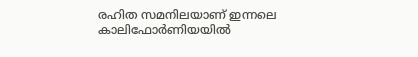രഹിത സമനിലയാണ് ഇന്നലെ കാലിഫോർണിയയിൽ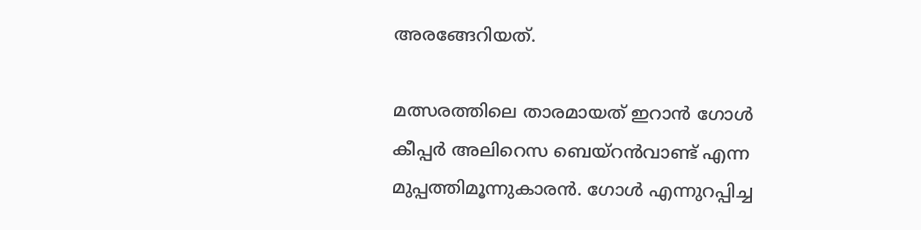അരങ്ങേറിയത്.

മത്സരത്തിലെ താരമായത് ഇറാൻ ഗോൾ കീപ്പർ അലിറെസ ബെയ്റൻവാണ്ട് എന്ന മുപ്പത്തിമൂന്നുകാരൻ. ഗോൾ എന്നുറപ്പിച്ച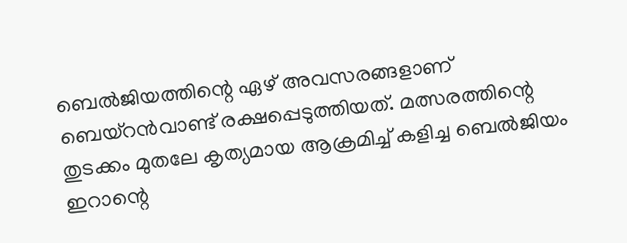ബെൽജിയത്തിന്റെ ഏഴ് അവസരങ്ങളാണ് ബെയ്റൻവാണ്ട് രക്ഷപ്പെടുത്തിയത്. മത്സരത്തിന്റെ തുടക്കം മുതലേ കൃത്യമായ ആക്രമിച്ച് കളിച്ച ബെൽജിയം ഇറാന്റെ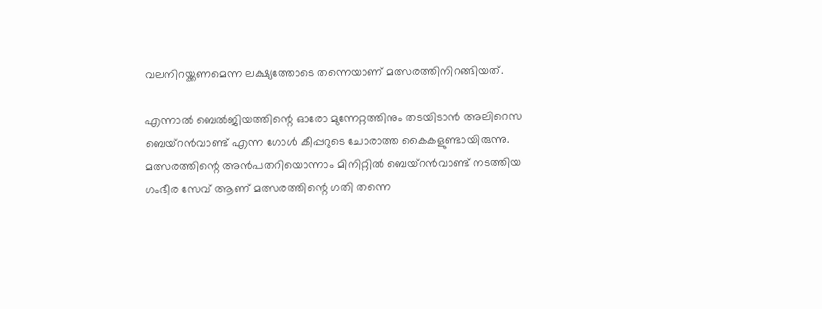വലനിറയ്ക്കണമെന്ന ലക്ഷ്യത്തോടെ തന്നെയാണ് മത്സരത്തിനിറങ്ങിയത്.

എന്നാൽ ബെൽജിയത്തിന്റെ ഓരോ മുന്നേറ്റത്തിനും തടയിടാൻ അലിറെസ ബെയ്റൻവാണ്ട് എന്ന ഗോൾ കീപ്പറുടെ ചോരാത്ത കൈകളുണ്ടായിരുന്നു. മത്സരത്തിന്റെ അൻപതറിയൊന്നാം മിനിറ്റിൽ ബെയ്റൻവാണ്ട് നടത്തിയ ഗംഭീര സേവ് ആണ് മത്സരത്തിന്റെ ഗതി തന്നെ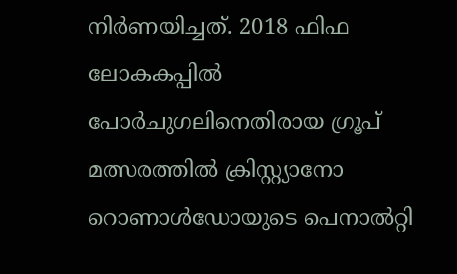നിർണയിച്ചത്. 2018 ഫിഫ ലോകകപ്പിൽ പോർചുഗലിനെതിരായ ഗ്രൂപ് മത്സരത്തിൽ ക്രിസ്റ്റ്യാനോ റൊണാൾഡോയുടെ പെനാൽറ്റി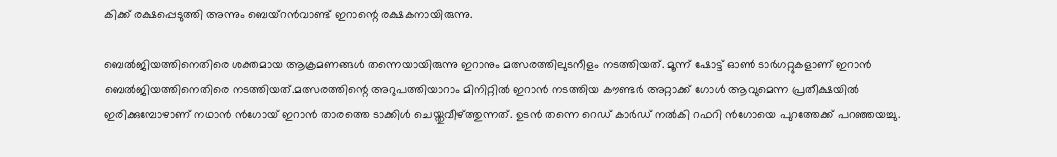കിക്ക് രക്ഷപ്പെടുത്തി അന്നും ബെയ്റൻവാണ്ട് ഇറാന്റെ രക്ഷകനായിരുന്നു.

ബെൽജിയത്തിനെതിരെ ശക്തമായ ആക്രമണങ്ങൾ തന്നെയായിരുന്നു ഇറാനും മത്സരത്തിലുടനീളം നടത്തിയത്. മൂന്ന് ഷോട്ട് ഓൺ ടാർഗറ്റുകളാണ് ഇറാൻ ബെൽജിയത്തിനെതിരെ നടത്തിയത്.മത്സരത്തിന്റെ അറുപത്തിയാറാം മിനിറ്റിൽ ഇറാൻ നടത്തിയ കൗണ്ടർ അറ്റാക്ക് ഗോൾ ആവുമെന്ന പ്രതീക്ഷയിൽ ഇരിക്കുമ്പോഴാണ് നഥാൻ ൻഗോയ് ഇറാൻ താരത്തെ ടാക്കിൾ ചെയ്തുവീഴ്ത്തുന്നത്. ഉടൻ തന്നെ റെഡ് കാർഡ് നൽകി റഫറി ൻഗോയെ പുറത്തേക്ക് പറഞ്ഞയച്ചു.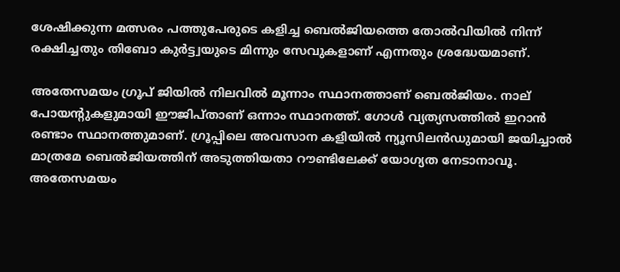ശേഷിക്കുന്ന മത്സരം പത്തുപേരുടെ കളിച്ച ബെൽജിയത്തെ തോൽ‌വിയിൽ നിന്ന് രക്ഷിച്ചതും തിബോ കുർട്ട്വയുടെ മിന്നും സേവുകളാണ് എന്നതും ശ്രദ്ധേയമാണ്.

അതേസമയം ഗ്രൂപ് ജിയിൽ നിലവിൽ മൂന്നാം സ്ഥാനത്താണ് ബെൽജിയം. നാല് പോയന്റുകളുമായി ഈജിപ്താണ് ഒന്നാം സ്ഥാനത്ത്. ഗോൾ വ്യത്യസത്തിൽ ഇറാൻ രണ്ടാം സ്ഥാനത്തുമാണ്. ഗ്രൂപ്പിലെ അവസാന കളിയിൽ ന്യൂസിലൻഡുമായി ജയിച്ചാൽ മാത്രമേ ബെൽജിയത്തിന് അടുത്തിയതാ റൗണ്ടിലേക്ക് യോഗ്യത നേടാനാവൂ. അതേസമയം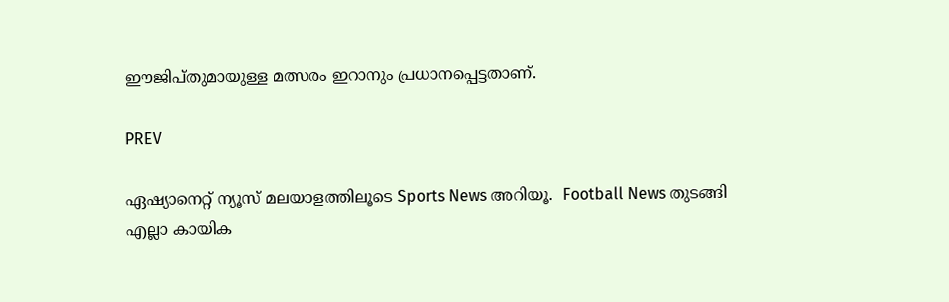ഈജിപ്തുമായുള്ള മത്സരം ഇറാനും പ്രധാനപ്പെട്ടതാണ്.

PREV

ഏഷ്യാനെറ്റ് ന്യൂസ് മലയാളത്തിലൂടെ Sports News അറിയൂ.  Football News തുടങ്ങി എല്ലാ കായിക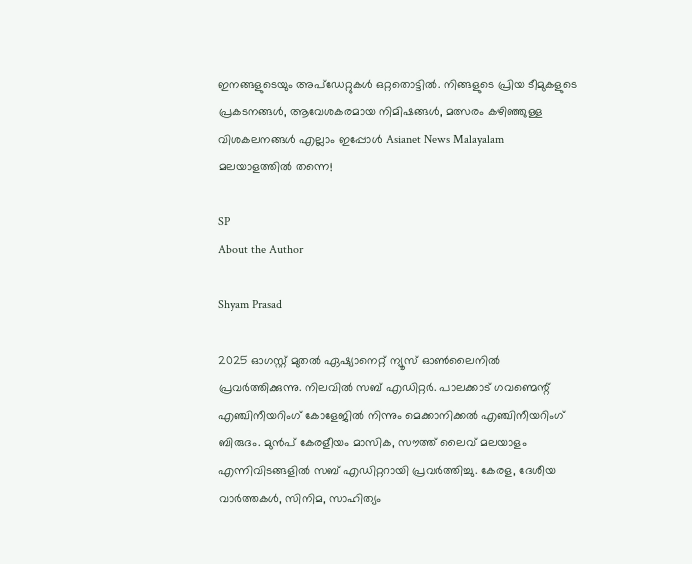ഇനങ്ങളുടെയും അപ്‌ഡേറ്റുകൾ ഒറ്റതൊട്ടിൽ. നിങ്ങളുടെ പ്രിയ ടീമുകളുടെ പ്രകടനങ്ങൾ, ആവേശകരമായ നിമിഷങ്ങൾ, മത്സരം കഴിഞ്ഞുള്ള വിശകലനങ്ങൾ എല്ലാം ഇപ്പോൾ Asianet News Malayalam മലയാളത്തിൽ തന്നെ!

SP
About the Author

Shyam Prasad

2025 ഓഗസ്റ്റ് മുതൽ ഏഷ്യാനെറ്റ് ന്യൂസ് ഓൺലൈനിൽ പ്രവർത്തിക്കുന്നു. നിലവിൽ സബ് എഡിറ്റർ. പാലക്കാട് ഗവണ്മെന്റ് എഞ്ചിനീയറിംഗ് കോളേജിൽ നിന്നും മെക്കാനിക്കൽ എഞ്ചിനീയറിംഗ് ബിരുദം. മുൻപ് കേരളീയം മാസിക, സൗത്ത് ലൈവ് മലയാളം എന്നിവിടങ്ങളിൽ സബ് എഡിറ്ററായി പ്രവർത്തിച്ചു. കേരള, ദേശീയ വാർത്തകൾ, സിനിമ, സാഹിത്യം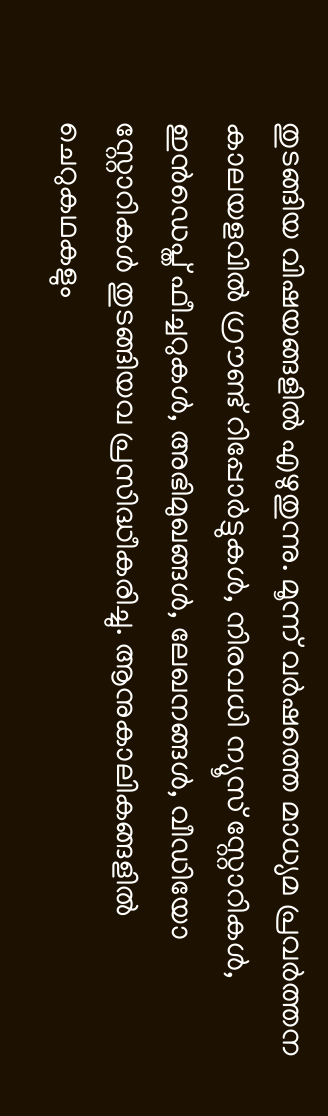തുടങ്ങിയ വിഷയങ്ങളിൽ എഴുതുന്നു. മൂന്ന് വർഷത്തെ മാധ്യമ പ്രവർത്തന കാലയളവിൽ ഗ്രൗണ്ട് റിപ്പോർട്ടുകൾ, നിരവധി ന്യൂസ് സ്റ്റോറികൾ, ഇൻഡെപ്ത് ഫീച്ചറുകൾ, അഭിമുഖങ്ങൾ, ലേഖനങ്ങൾ, വീഡിയോ സ്റ്റോറികൾ തുടങ്ങിയവ പ്രസിദ്ധീകരിച്ചു. ആനുകാലികങ്ങളിൽ ചെറുകഥകളും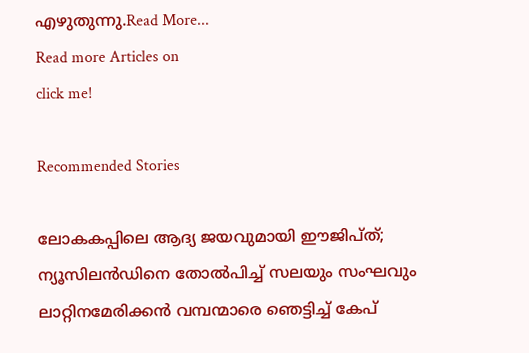എഴുതുന്നു.Read More...
Read more Articles on
click me!

Recommended Stories

ലോകകപ്പിലെ ആദ്യ ജയവുമായി ഈജിപ്ത്; ന്യൂസിലൻഡിനെ തോൽപിച്ച് സലയും സംഘവും
ലാറ്റിനമേരിക്കൻ വമ്പന്മാരെ ഞെട്ടിച്ച് കേപ്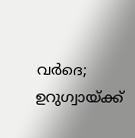വർദെ; ഉറുഗ്വായ്‌ക്ക്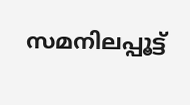സമനിലപ്പൂട്ട്